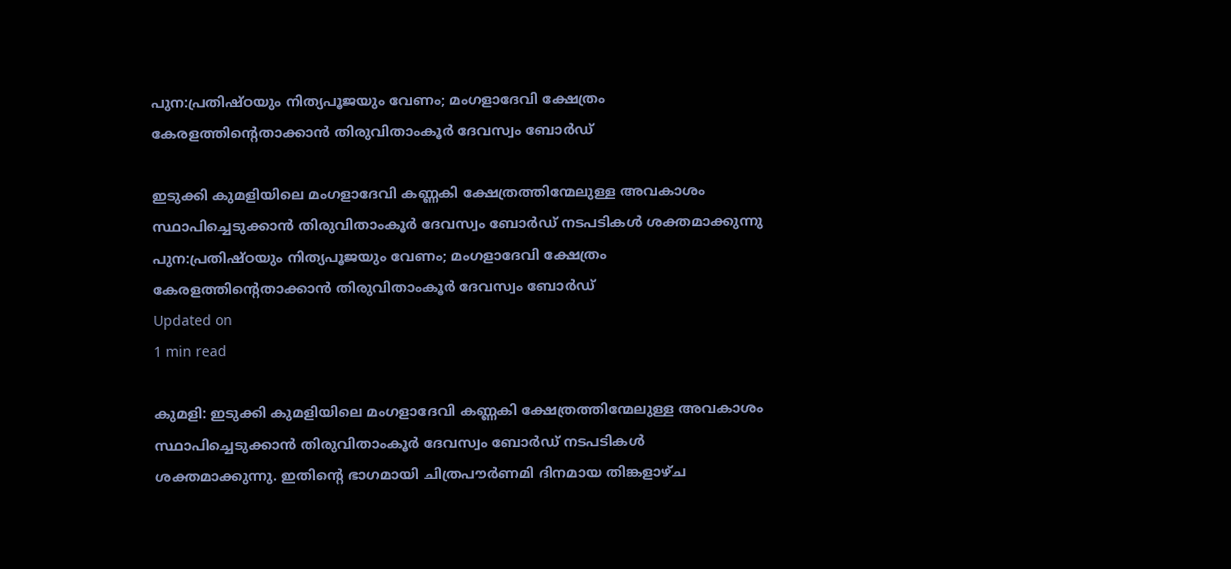പുന:പ്രതിഷ്ഠയും നിത്യപൂജയും വേണം; മംഗളാദേവി ക്ഷേത്രം കേരളത്തിന്റെതാക്കാന്‍ തിരുവിതാംകൂര്‍ ദേവസ്വം ബോര്‍ഡ്

ഇടുക്കി കുമളിയിലെ മംഗളാദേവി കണ്ണകി ക്ഷേത്രത്തിന്മേലുള്ള അവകാശം സ്ഥാപിച്ചെടുക്കാന്‍ തിരുവിതാംകൂര്‍ ദേവസ്വം ബോര്‍ഡ് നടപടികള്‍ ശക്തമാക്കുന്നു
പുന:പ്രതിഷ്ഠയും നിത്യപൂജയും വേണം; മംഗളാദേവി ക്ഷേത്രം കേരളത്തിന്റെതാക്കാന്‍ തിരുവിതാംകൂര്‍ ദേവസ്വം ബോര്‍ഡ്
Updated on
1 min read

കുമളി: ഇടുക്കി കുമളിയിലെ മംഗളാദേവി കണ്ണകി ക്ഷേത്രത്തിന്മേലുള്ള അവകാശം സ്ഥാപിച്ചെടുക്കാന്‍ തിരുവിതാംകൂര്‍ ദേവസ്വം ബോര്‍ഡ് നടപടികള്‍ ശക്തമാക്കുന്നു. ഇതിന്റെ ഭാഗമായി ചിത്രപൗര്‍ണമി ദിനമായ തിങ്കളാഴ്ച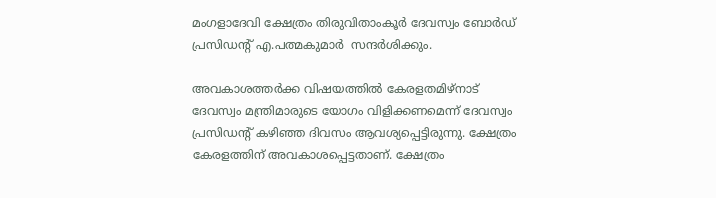മംഗളാദേവി ക്ഷേത്രം തിരുവിതാംകൂര്‍ ദേവസ്വം ബോര്‍ഡ് പ്രസിഡന്റ് എ.പത്മകുമാര്‍  സന്ദര്‍ശിക്കും.

അവകാശത്തര്‍ക്ക വിഷയത്തില്‍ കേരളതമിഴ്‌നാട് ദേവസ്വം മന്ത്രിമാരുടെ യോഗം വിളിക്കണമെന്ന് ദേവസ്വം പ്രസിഡന്റ് കഴിഞ്ഞ ദിവസം ആവശ്യപ്പെട്ടിരുന്നു. ക്ഷേത്രം കേരളത്തിന് അവകാശപ്പെട്ടതാണ്. ക്ഷേത്രം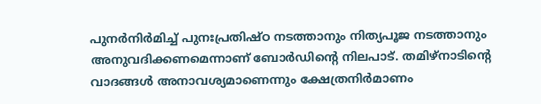പുനര്‍നിര്‍മിച്ച് പുനഃപ്രതിഷ്ഠ നടത്താനും നിത്യപൂജ നടത്താനും അനുവദിക്കണമെന്നാണ് ബോര്‍ഡിന്റെ നിലപാട്. തമിഴ്‌നാടിന്റെ വാദങ്ങള്‍ അനാവശ്യമാണെന്നും ക്ഷേത്രനിര്‍മാണം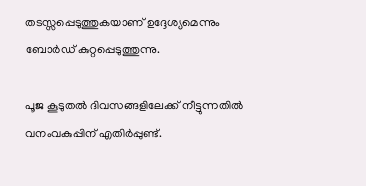തടസ്സപ്പെടുത്തുകയാണ് ഉദ്ദേശ്യമെന്നും ബോര്‍ഡ് കുറ്റപ്പെടുത്തുന്നു.

പൂജ കൂടുതല്‍ ദിവസങ്ങളിലേക്ക് നീട്ടുന്നതില്‍ വനംവകുപ്പിന് എതിര്‍പ്പുണ്ട്.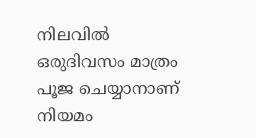നിലവില്‍ ഒരുദിവസം മാത്രം പൂജ ചെയ്യാനാണ് നിയമം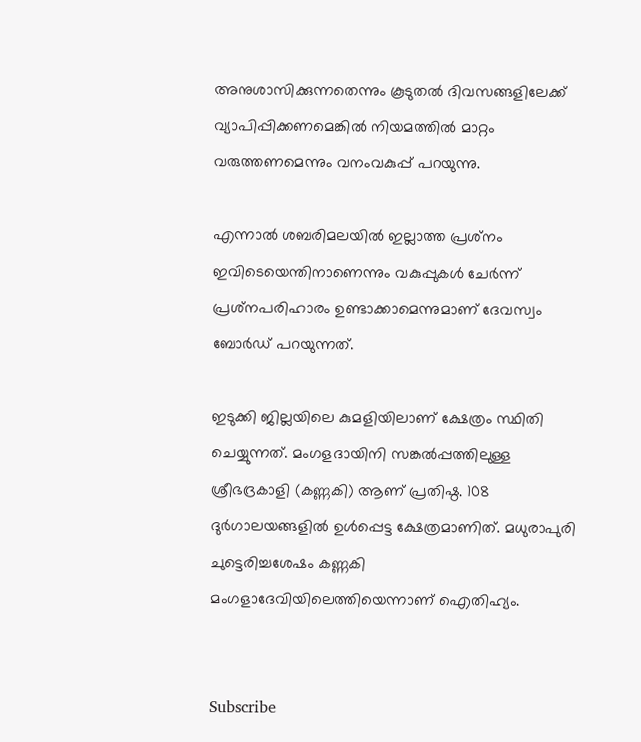അനുശാസിക്കുന്നതെന്നും കൂടുതല്‍ ദിവസങ്ങളിലേക്ക് വ്യാപിപ്പിക്കണമെങ്കില്‍ നിയമത്തില്‍ മാറ്റം വരുത്തണമെന്നും വനംവകുപ്പ് പറയുന്നു.

എന്നാല്‍ ശബരിമലയില്‍ ഇല്ലാത്ത പ്രശ്‌നം ഇവിടെയെന്തിനാണെന്നും വകുപ്പുകള്‍ ചേര്‍ന്ന് പ്രശ്‌നപരിഹാരം ഉണ്ടാക്കാമെന്നുമാണ് ദേവസ്വം ബോര്‍ഡ് പറയുന്നത്.

ഇടുക്കി ജില്ലയിലെ കുമളിയിലാണ് ക്ഷേത്രം സ്ഥിതി ചെയ്യുന്നത്. മംഗളദായിനി സങ്കല്‍പ്പത്തിലുള്ള ശ്രീഭദ്രകാളി (കണ്ണകി) ആണ് പ്രതിഷ്ഠ. 108 ദുര്‍ഗാലയങ്ങളില്‍ ഉള്‍പ്പെട്ട ക്ഷേത്രമാണിത്. മധുരാപുരി ചുട്ടെരിച്ചശേഷം കണ്ണകി മംഗളാദേവിയിലെത്തിയെന്നാണ് ഐതിഹ്യം.


Subscribe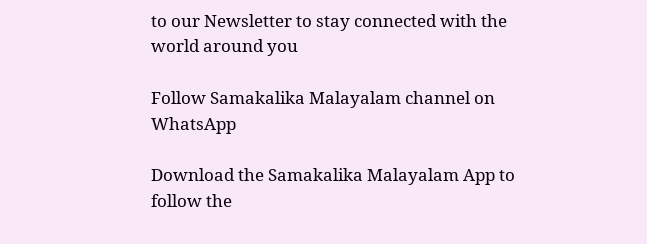to our Newsletter to stay connected with the world around you

Follow Samakalika Malayalam channel on WhatsApp

Download the Samakalika Malayalam App to follow the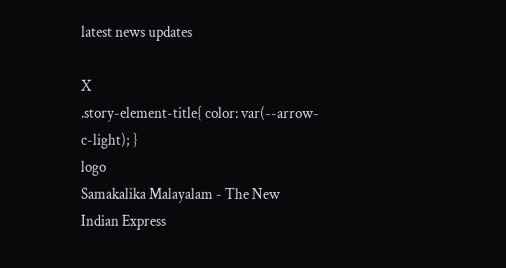latest news updates

X
.story-element-title{ color: var(--arrow-c-light); }
logo
Samakalika Malayalam - The New Indian Express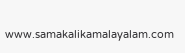www.samakalikamalayalam.com